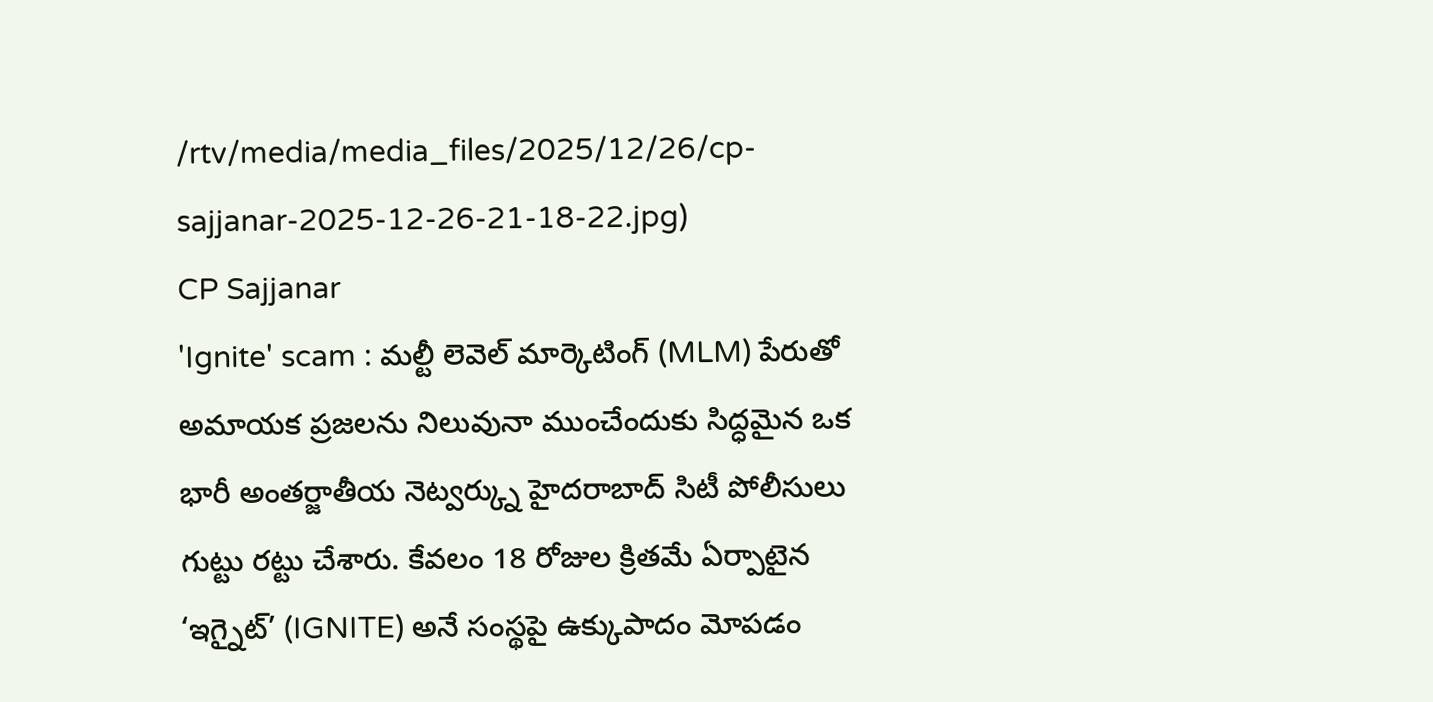/rtv/media/media_files/2025/12/26/cp-sajjanar-2025-12-26-21-18-22.jpg)
CP Sajjanar
'Ignite' scam : మల్టీ లెవెల్ మార్కెటింగ్ (MLM) పేరుతో అమాయక ప్రజలను నిలువునా ముంచేందుకు సిద్ధమైన ఒక భారీ అంతర్జాతీయ నెట్వర్క్ను హైదరాబాద్ సిటీ పోలీసులు గుట్టు రట్టు చేశారు. కేవలం 18 రోజుల క్రితమే ఏర్పాటైన ‘ఇగ్నైట్’ (IGNITE) అనే సంస్థపై ఉక్కుపాదం మోపడం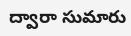ద్వారా సుమారు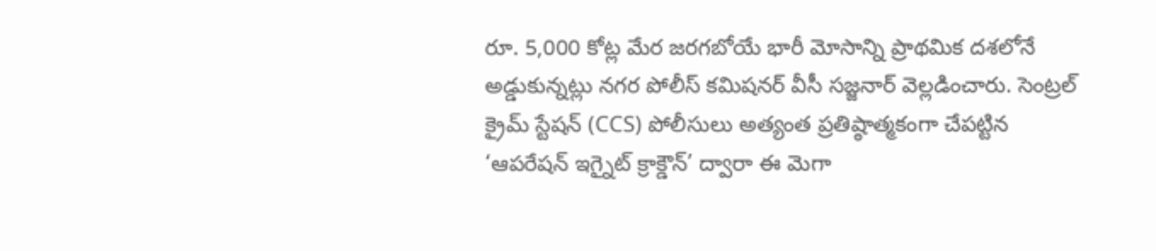రూ. 5,000 కోట్ల మేర జరగబోయే భారీ మోసాన్ని ప్రాథమిక దశలోనే అడ్డుకున్నట్లు నగర పోలీస్ కమిషనర్ వీసీ సజ్జనార్ వెల్లడించారు. సెంట్రల్ క్రైమ్ స్టేషన్ (CCS) పోలీసులు అత్యంత ప్రతిష్ఠాత్మకంగా చేపట్టిన ‘ఆపరేషన్ ఇగ్నైట్ క్రాక్డౌన్’ ద్వారా ఈ మెగా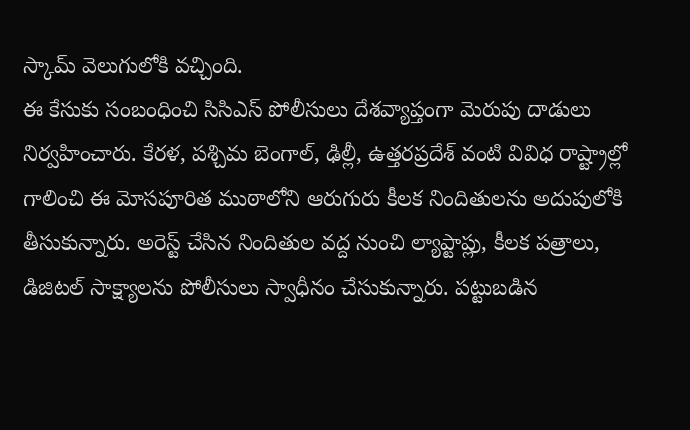స్కామ్ వెలుగులోకి వచ్చింది.
ఈ కేసుకు సంబంధించి సిసిఎస్ పోలీసులు దేశవ్యాప్తంగా మెరుపు దాడులు నిర్వహించారు. కేరళ, పశ్చిమ బెంగాల్, ఢిల్లీ, ఉత్తరప్రదేశ్ వంటి వివిధ రాష్ట్రాల్లో గాలించి ఈ మోసపూరిత ముఠాలోని ఆరుగురు కీలక నిందితులను అదుపులోకి తీసుకున్నారు. అరెస్ట్ చేసిన నిందితుల వద్ద నుంచి ల్యాప్టాప్లు, కీలక పత్రాలు, డిజిటల్ సాక్ష్యాలను పోలీసులు స్వాధీనం చేసుకున్నారు. పట్టుబడిన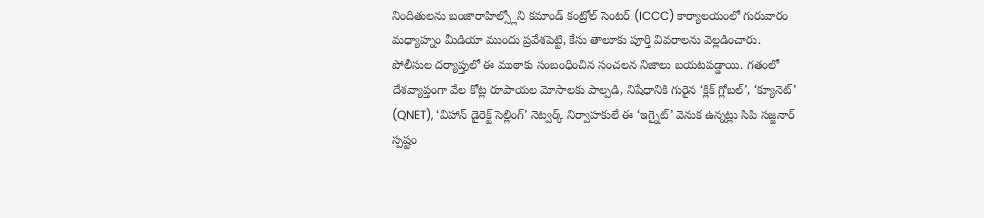నిందితులను బంజారాహిల్స్లోని కమాండ్ కంట్రోల్ సెంటర్ (ICCC) కార్యాలయంలో గురువారం మధ్యాహ్నం మీడియా ముందు ప్రవేశపెట్టి, కేసు తాలూకు పూర్తి వివరాలను వెల్లడించారు.
పోలీసుల దర్యాప్తులో ఈ ముఠాకు సంబంధించిన సంచలన నిజాలు బయటపడ్డాయి. గతంలో దేశవ్యాప్తంగా వేల కోట్ల రూపాయల మోసాలకు పాల్పడి, నిషేధానికి గురైన ‘క్లిక్ గ్లోబల్’, ‘క్యూనెట్’ (QNET), ‘విహాన్ డైరెక్ట్ సెల్లింగ్’ నెట్వర్క్ నిర్వాహకులే ఈ ‘ఇగ్నైట్’ వెనుక ఉన్నట్లు సిపి సజ్జనార్ స్పష్టం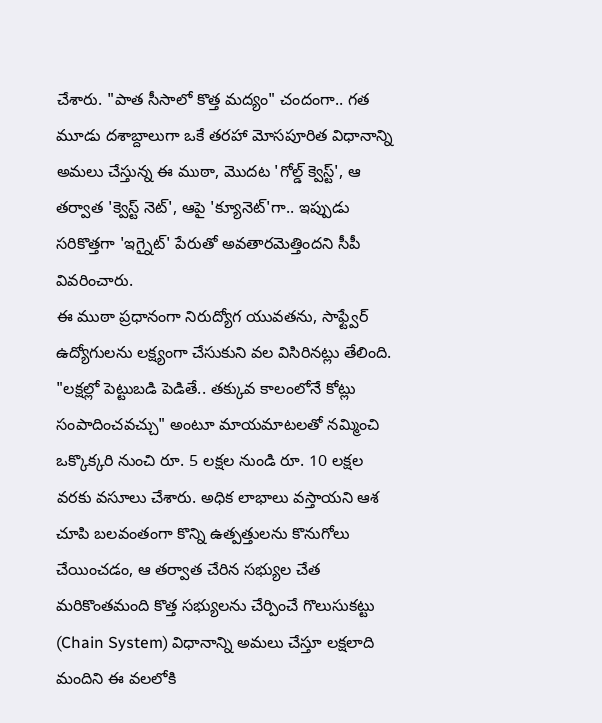చేశారు. "పాత సీసాలో కొత్త మద్యం" చందంగా.. గత మూడు దశాబ్దాలుగా ఒకే తరహా మోసపూరిత విధానాన్ని అమలు చేస్తున్న ఈ ముఠా, మొదట 'గోల్డ్ క్వెస్ట్', ఆ తర్వాత 'క్వెస్ట్ నెట్', ఆపై 'క్యూనెట్'గా.. ఇప్పుడు సరికొత్తగా 'ఇగ్నైట్' పేరుతో అవతారమెత్తిందని సీపీ వివరించారు.
ఈ ముఠా ప్రధానంగా నిరుద్యోగ యువతను, సాఫ్ట్వేర్ ఉద్యోగులను లక్ష్యంగా చేసుకుని వల విసిరినట్లు తేలింది. "లక్షల్లో పెట్టుబడి పెడితే.. తక్కువ కాలంలోనే కోట్లు సంపాదించవచ్చు" అంటూ మాయమాటలతో నమ్మించి ఒక్కొక్కరి నుంచి రూ. 5 లక్షల నుండి రూ. 10 లక్షల వరకు వసూలు చేశారు. అధిక లాభాలు వస్తాయని ఆశ చూపి బలవంతంగా కొన్ని ఉత్పత్తులను కొనుగోలు చేయించడం, ఆ తర్వాత చేరిన సభ్యుల చేత మరికొంతమంది కొత్త సభ్యులను చేర్పించే గొలుసుకట్టు (Chain System) విధానాన్ని అమలు చేస్తూ లక్షలాది మందిని ఈ వలలోకి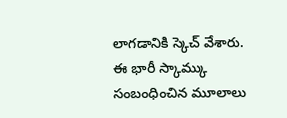లాగడానికి స్కెచ్ వేశారు.
ఈ భారీ స్కామ్కు సంబంధించిన మూలాలు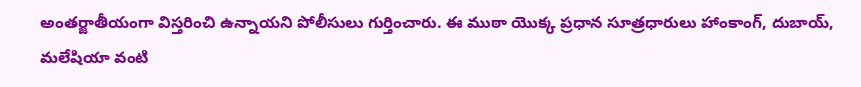అంతర్జాతీయంగా విస్తరించి ఉన్నాయని పోలీసులు గుర్తించారు. ఈ ముఠా యొక్క ప్రధాన సూత్రధారులు హాంకాంగ్, దుబాయ్, మలేషియా వంటి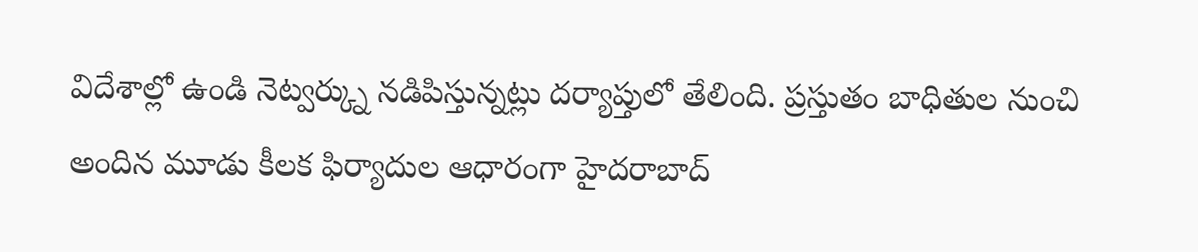విదేశాల్లో ఉండి నెట్వర్క్ను నడిపిస్తున్నట్లు దర్యాప్తులో తేలింది. ప్రస్తుతం బాధితుల నుంచి అందిన మూడు కీలక ఫిర్యాదుల ఆధారంగా హైదరాబాద్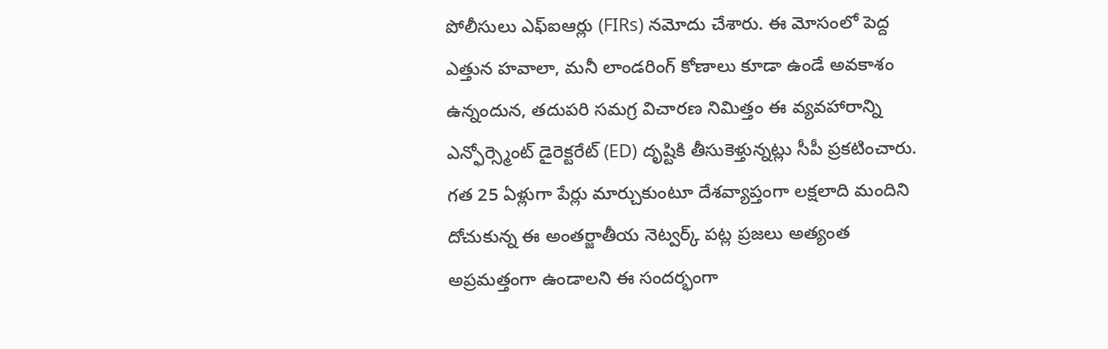పోలీసులు ఎఫ్ఐఆర్లు (FIRs) నమోదు చేశారు. ఈ మోసంలో పెద్ద ఎత్తున హవాలా, మనీ లాండరింగ్ కోణాలు కూడా ఉండే అవకాశం ఉన్నందున, తదుపరి సమగ్ర విచారణ నిమిత్తం ఈ వ్యవహారాన్ని ఎన్ఫోర్స్మెంట్ డైరెక్టరేట్ (ED) దృష్టికి తీసుకెళ్తున్నట్లు సీపీ ప్రకటించారు.
గత 25 ఏళ్లుగా పేర్లు మార్చుకుంటూ దేశవ్యాప్తంగా లక్షలాది మందిని దోచుకున్న ఈ అంతర్జాతీయ నెట్వర్క్ పట్ల ప్రజలు అత్యంత అప్రమత్తంగా ఉండాలని ఈ సందర్భంగా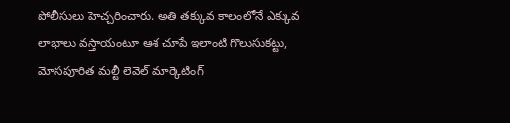పోలీసులు హెచ్చరించారు. అతి తక్కువ కాలంలోనే ఎక్కువ లాభాలు వస్తాయంటూ ఆశ చూపే ఇలాంటి గొలుసుకట్టు, మోసపూరిత మల్టీ లెవెల్ మార్కెటింగ్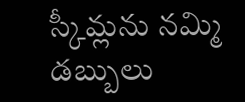స్కీమ్లను నమ్మి డబ్బులు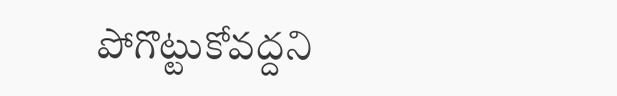పోగొట్టుకోవద్దని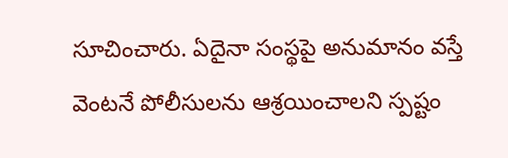సూచించారు. ఏదైనా సంస్థపై అనుమానం వస్తే వెంటనే పోలీసులను ఆశ్రయించాలని స్పష్టం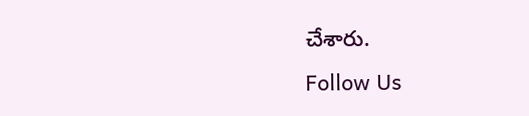చేశారు.
Follow Us